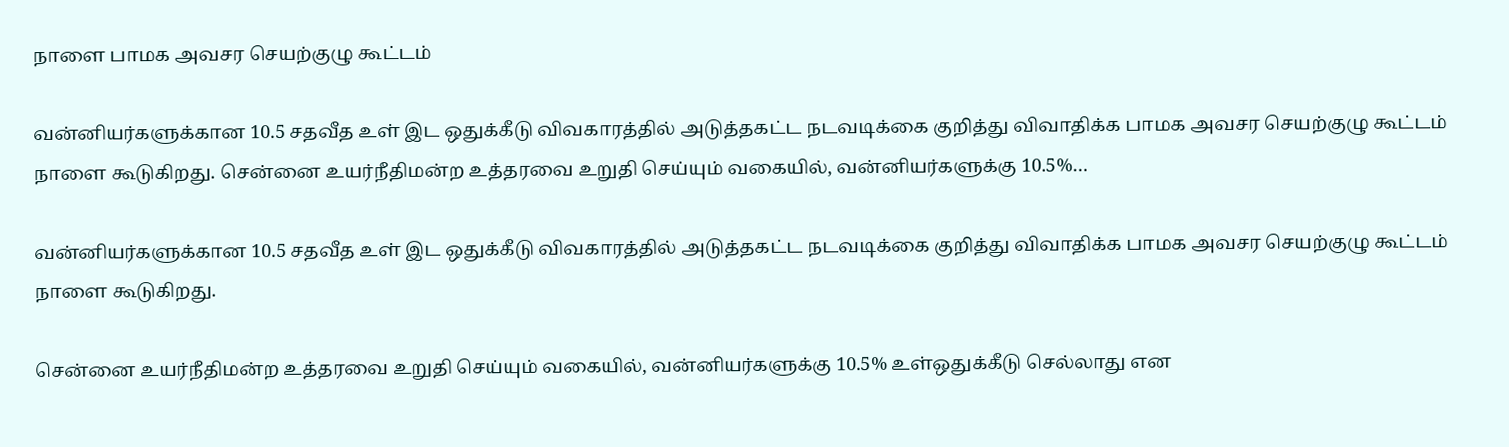நாளை பாமக அவசர செயற்குழு கூட்டம்

வன்னியர்களுக்கான 10.5 சதவீத உள் இட ஒதுக்கீடு விவகாரத்தில் அடுத்தகட்ட நடவடிக்கை குறித்து விவாதிக்க பாமக அவசர செயற்குழு கூட்டம் நாளை கூடுகிறது. சென்னை உயர்நீதிமன்ற உத்தரவை உறுதி செய்யும் வகையில், வன்னியர்களுக்கு 10.5%…

வன்னியர்களுக்கான 10.5 சதவீத உள் இட ஒதுக்கீடு விவகாரத்தில் அடுத்தகட்ட நடவடிக்கை குறித்து விவாதிக்க பாமக அவசர செயற்குழு கூட்டம் நாளை கூடுகிறது.

சென்னை உயர்நீதிமன்ற உத்தரவை உறுதி செய்யும் வகையில், வன்னியர்களுக்கு 10.5% உள்ஒதுக்கீடு செல்லாது என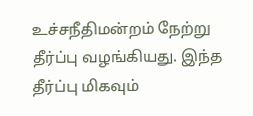உச்சநீதிமன்றம் நேற்று தீர்ப்பு வழங்கியது. இந்த தீர்ப்பு மிகவும்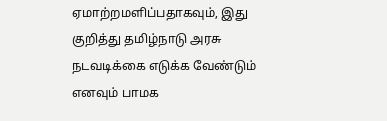ஏமாற்றமளிப்பதாகவும், இது குறித்து தமிழ்நாடு அரசு நடவடிக்கை எடுக்க வேண்டும் எனவும் பாமக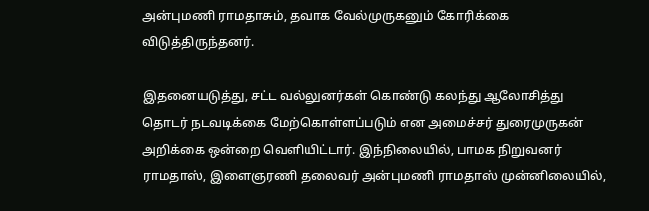அன்புமணி ராமதாசும், தவாக வேல்முருகனும் கோரிக்கை விடுத்திருந்தனர்.

இதனையடுத்து, சட்ட வல்லுனர்கள் கொண்டு கலந்து ஆலோசித்து தொடர் நடவடிக்கை மேற்கொள்ளப்படும் என அமைச்சர் துரைமுருகன் அறிக்கை ஒன்றை வெளியிட்டார். இந்நிலையில், பாமக நிறுவனர் ராமதாஸ், இளைஞரணி தலைவர் அன்புமணி ராமதாஸ் முன்னிலையில்,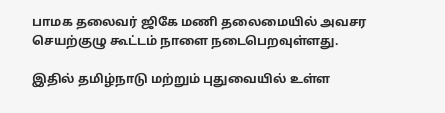பாமக தலைவர் ஜிகே மணி தலைமையில் அவசர செயற்குழு கூட்டம் நாளை நடைபெறவுள்ளது.

இதில் தமிழ்நாடு மற்றும் புதுவையில் உள்ள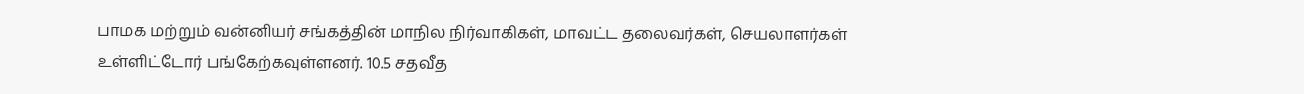பாமக மற்றும் வன்னியர் சங்கத்தின் மாநில நிர்வாகிகள், மாவட்ட தலைவர்கள், செயலாளர்கள் உள்ளிட்டோர் பங்கேற்கவுள்ளனர். 10.5 சதவீத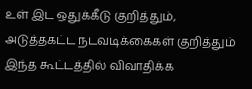உள் இட ஒதுக்கீடு குறித்தும், அடுத்தகட்ட நடவடிக்கைகள் குறித்தும் இந்த கூட்டத்தில் விவாதிக்க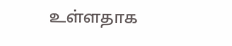உள்ளதாக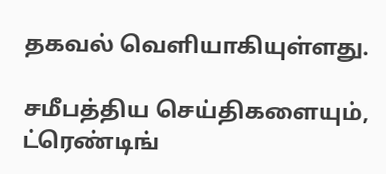தகவல் வெளியாகியுள்ளது.

சமீபத்திய செய்திகளையும், ட்ரெண்டிங்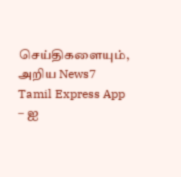செய்திகளையும், அறிய News7 Tamil Express App – ஐ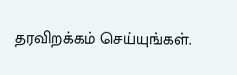தரவிறக்கம் செய்யுங்கள்.